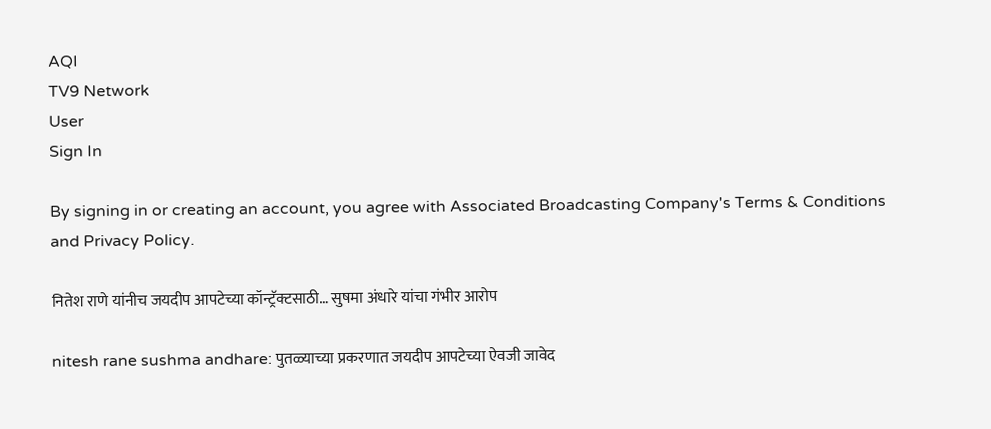AQI
TV9 Network
User
Sign In

By signing in or creating an account, you agree with Associated Broadcasting Company's Terms & Conditions and Privacy Policy.

नितेश राणे यांनीच जयदीप आपटेच्या कॉन्ट्रॅक्टसाठी… सुषमा अंधारे यांचा गंभीर आरोप

nitesh rane sushma andhare: पुतळ्याच्या प्रकरणात जयदीप आपटेच्या ऐवजी जावेद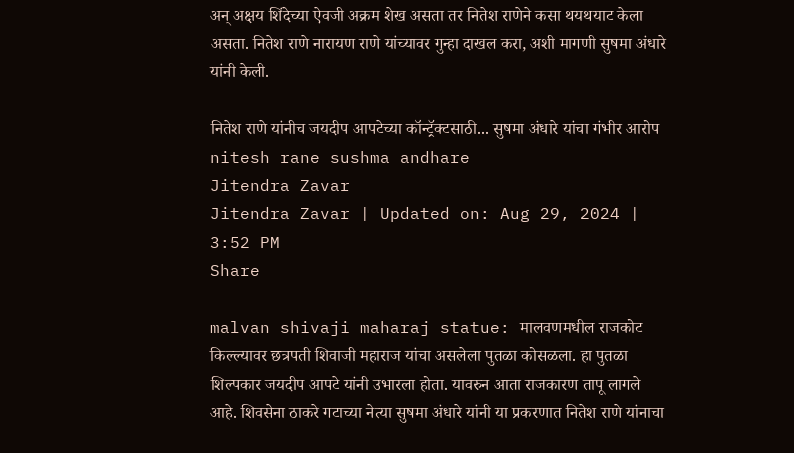अन् अक्षय शिंदेच्या ऐवजी अक्रम शेख असता तर नितेश राणेने कसा थयथयाट केला असता. नितेश राणे नारायण राणे यांच्यावर गुन्हा दाखल करा, अशी मागणी सुषमा अंधारे यांनी केली.

नितेश राणे यांनीच जयदीप आपटेच्या कॉन्ट्रॅक्टसाठी... सुषमा अंधारे यांचा गंभीर आरोप
nitesh rane sushma andhare
Jitendra Zavar
Jitendra Zavar | Updated on: Aug 29, 2024 | 3:52 PM
Share

malvan shivaji maharaj statue: मालवणमधील राजकोट किल्ल्यावर छत्रपती शिवाजी महाराज यांचा असलेला पुतळा कोसळला. हा पुतळा शिल्पकार जयदीप आपटे यांनी उभारला होता. यावरुन आता राजकारण तापू लागले आहे. शिवसेना ठाकरे गटाच्या नेत्या सुषमा अंधारे यांनी या प्रकरणात नितेश राणे यांनाचा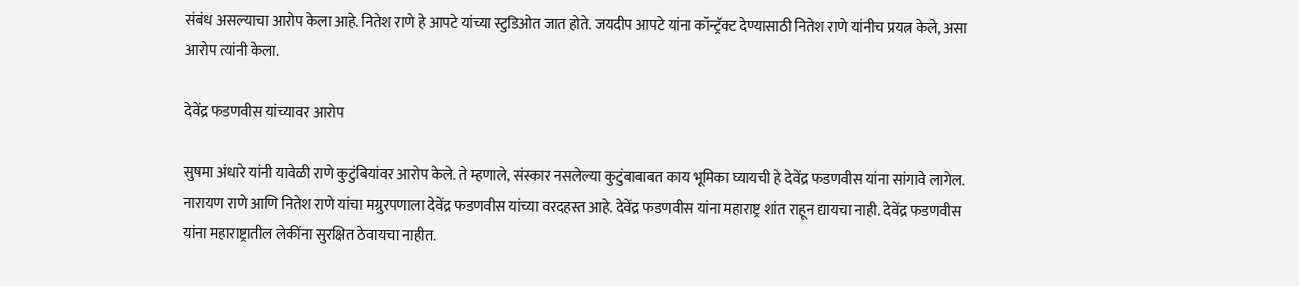संबंध असल्याचा आरोप केला आहे. नितेश राणे हे आपटे यांच्या स्टुडिओत जात होते. जयदीप आपटे यांना कॉन्ट्रॅक्ट देण्यासाठी नितेश राणे यांनीच प्रयत्न केले, असा आरोप त्यांनी केला.

देवेंद्र फडणवीस यांच्यावर आरोप

सुषमा अंधारे यांनी यावेळी राणे कुटुंबियांवर आरोप केले. ते म्हणाले, संस्कार नसलेल्या कुटुंबाबाबत काय भूमिका घ्यायची हे देवेंद्र फडणवीस यांना सांगावे लागेल. नारायण राणे आणि नितेश राणे यांचा मग्रुरपणाला देवेंद्र फडणवीस यांच्या वरदहस्त आहे. देवेंद्र फडणवीस यांना महाराष्ट्र शांत राहून द्यायचा नाही. देवेंद्र फडणवीस यांना महाराष्ट्रातील लेकींना सुरक्षित ठेवायचा नाहीत.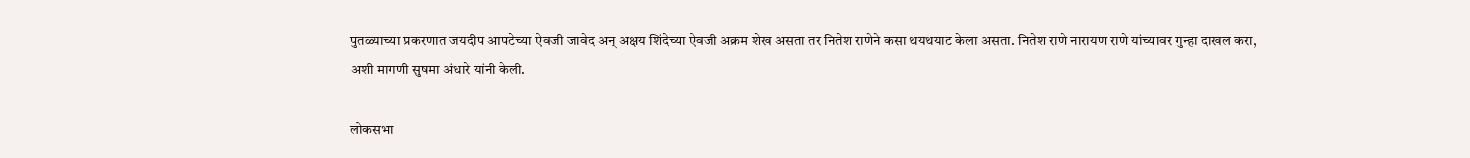पुतळ्याच्या प्रकरणात जयदीप आपटेच्या ऐवजी जावेद अन् अक्षय शिंदेच्या ऐवजी अक्रम शेख असता तर नितेश राणेने कसा थयथयाट केला असता. नितेश राणे नारायण राणे यांच्यावर गुन्हा दाखल करा, अशी मागणी सुषमा अंधारे यांनी केली.

लोकसभा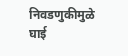निवडणुकीमुळे घाई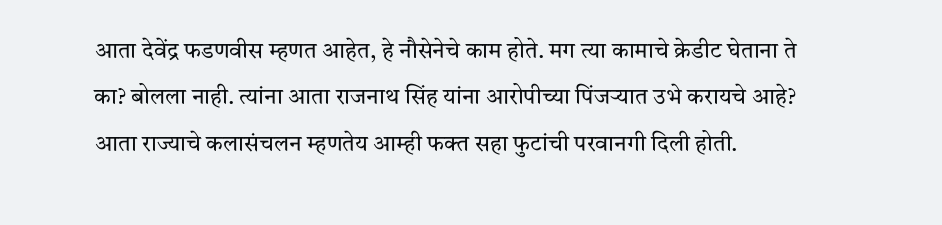आता देवेंद्र फडणवीस म्हणत आहेत, हे नौसेनेचे काम होते. मग त्या कामाचे क्रेडीट घेताना ते का? बोलला नाही. त्यांना आता राजनाथ सिंह यांना आरोपीच्या पिंजऱ्यात उभे करायचे आहे? आता राज्याचे कलासंचलन म्हणतेय आम्ही फक्त सहा फुटांची परवानगी दिली होती.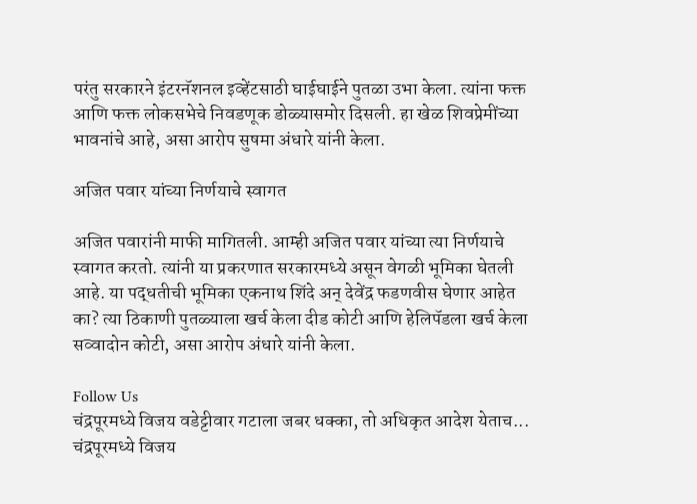परंतु सरकारने इंटरनॅशनल इव्हेंटसाठी घाईघाईने पुतळा उभा केला. त्यांना फक्त आणि फक्त लोकसभेचे निवडणूक डोळ्यासमोर दिसली. हा खेळ शिवप्रेमींच्या भावनांचे आहे, असा आरोप सुषमा अंधारे यांनी केला.

अजित पवार यांच्या निर्णयाचे स्वागत

अजित पवारांनी माफी मागितली. आम्ही अजित पवार यांच्या त्या निर्णयाचे स्वागत करतो. त्यांनी या प्रकरणात सरकारमध्ये असून वेगळी भूमिका घेतली आहे. या पद्धतीची भूमिका एकनाथ शिंदे अन् देवेंद्र फडणवीस घेणार आहेत का? त्या ठिकाणी पुतळ्याला खर्च केला दीड कोटी आणि हेलिपॅडला खर्च केला सव्वादोन कोटी, असा आरोप अंधारे यांनी केला.

Follow Us
चंद्रपूरमध्ये विजय वडेट्टीवार गटाला जबर धक्का, तो अधिकृत आदेश येताच...
चंद्रपूरमध्ये विजय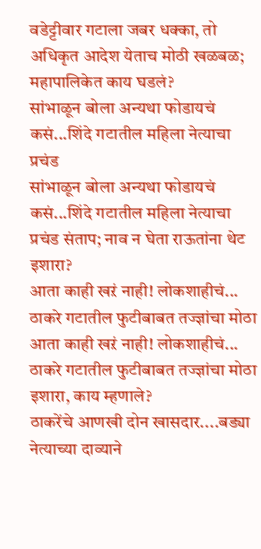वडेट्टीवार गटाला जबर धक्का, तो अधिकृत आदेश येताच मोठी खळबळ; महापालिकेत काय घडलं?
सांभाळून बोला अन्यथा फोडायचं कसं...शिंदे गटातील महिला नेत्याचा प्रचंड
सांभाळून बोला अन्यथा फोडायचं कसं...शिंदे गटातील महिला नेत्याचा प्रचंड संताप; नाव न घेता राऊतांना थेट इशारा?
आता काही खऱं नाही! लोकशाहीचं... ठाकरे गटातील फुटीबाबत तज्ज्ञांचा मोठा
आता काही खऱं नाही! लोकशाहीचं... ठाकरे गटातील फुटीबाबत तज्ज्ञांचा मोठा इशारा, काय म्हणाले?
ठाकरेंचे आणखी दोन खासदार....बड्या नेत्याच्या दाव्याने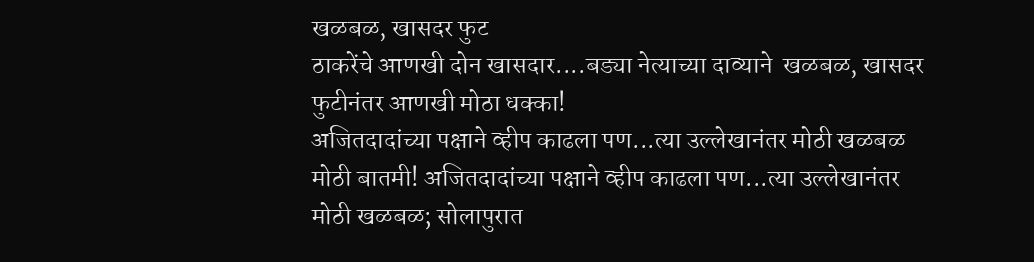खळबळ, खासदर फुट
ठाकरेंचे आणखी दोन खासदार....बड्या नेत्याच्या दाव्याने  खळबळ, खासदर फुटीनंतर आणखी मोठा धक्का!
अजितदादांच्या पक्षाने व्हीप काढला पण...त्या उल्लेखानंतर मोठी खळबळ
मोठी बातमी! अजितदादांच्या पक्षाने व्हीप काढला पण...त्या उल्लेखानंतर मोठी खळबळ; सोलापुरात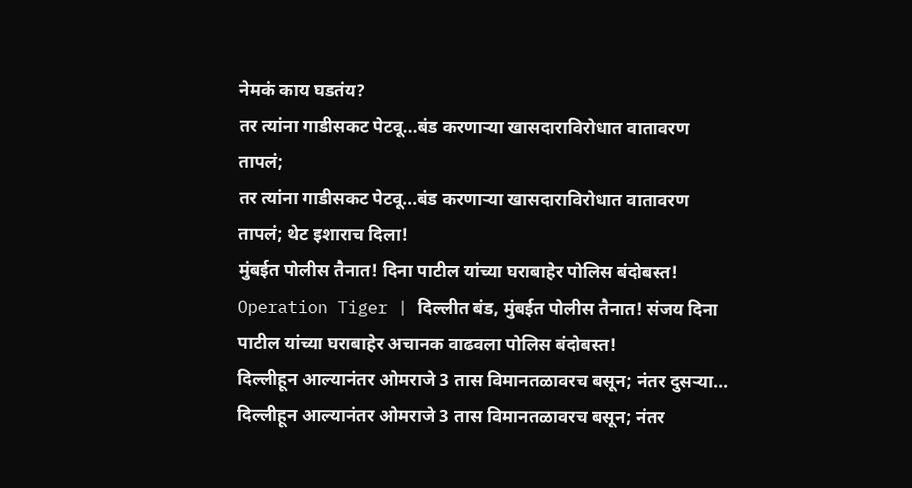नेमकं काय घडतंय?
तर त्यांना गाडीसकट पेटवू...बंड करणाऱ्या खासदाराविरोधात वातावरण तापलं;
तर त्यांना गाडीसकट पेटवू...बंड करणाऱ्या खासदाराविरोधात वातावरण तापलं; थेट इशाराच दिला!
मुंबईत पोलीस तैनात! दिना पाटील यांच्या घराबाहेर पोलिस बंदोबस्त!
Operation Tiger | दिल्लीत बंड, मुंबईत पोलीस तैनात! संजय दिना पाटील यांच्या घराबाहेर अचानक वाढवला पोलिस बंदोबस्त!
दिल्लीहून आल्यानंतर ओमराजे 3 तास विमानतळावरच बसून; नंतर दुसऱ्या...
दिल्लीहून आल्यानंतर ओमराजे 3 तास विमानतळावरच बसून; नंतर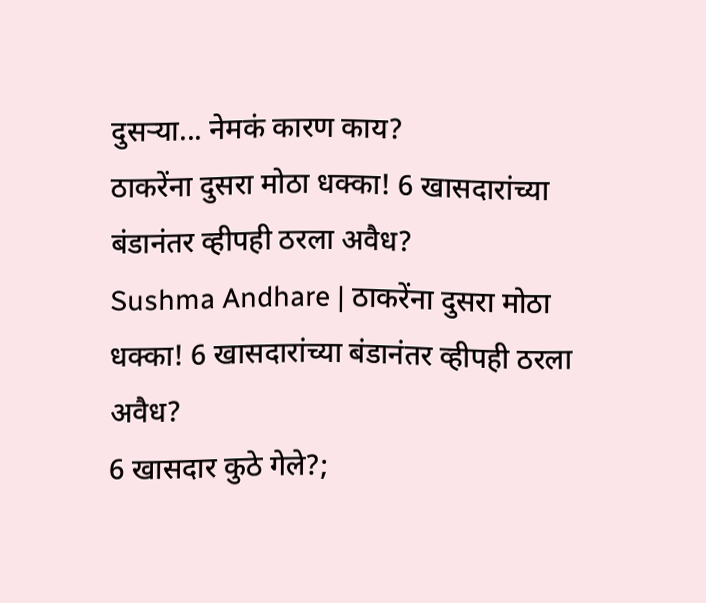दुसऱ्या... नेमकं कारण काय?
ठाकरेंना दुसरा मोठा धक्का! 6 खासदारांच्या बंडानंतर व्हीपही ठरला अवैध?
Sushma Andhare | ठाकरेंना दुसरा मोठा धक्का! 6 खासदारांच्या बंडानंतर व्हीपही ठरला अवैध?
6 खासदार कुठे गेले?;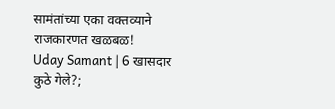सामंतांच्या एका वक्तव्याने राजकारणत खळबळ!
Uday Samant | 6 खासदार कुठे गेले?;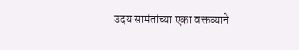उदय सामंतांच्या एका वक्तव्याने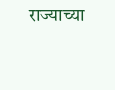राज्याच्या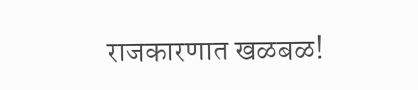राजकारणात खळबळ!